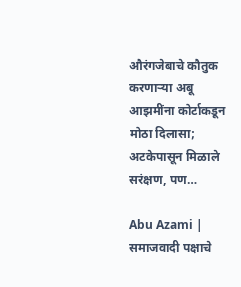औरंगजेबाचे कौतुक करणाऱ्या अबू आझमींना कोर्टाकडून मोठा दिलासा; अटकेपासून मिळाले सरंक्षण, पण…

Abu Azami | समाजवादी पक्षाचे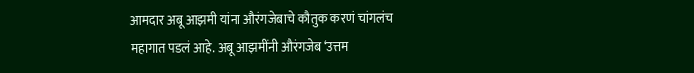आमदार अबू आझमी यांना औरंगजेबाचे कौतुक करणं चांगलंच महागात पडलं आहे. अबू आझमींनी औरंगजेब ‘उत्तम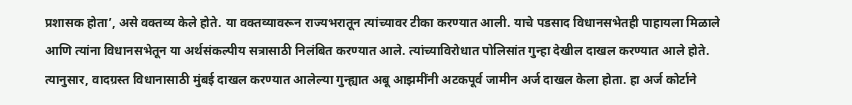प्रशासक होता’, असे वक्तव्य केले होते. या वक्तव्यावरून राज्यभरातून त्यांच्यावर टीका करण्यात आली. याचे पडसाद विधानसभेतही पाहायला मिळाले आणि त्यांना विधानसभेतून या अर्थसंकल्पीय सत्रासाठी निलंबित करण्यात आले. त्यांच्याविरोधात पोलिसांत गुन्हा देखील दाखल करण्यात आले होते.
त्यानुसार, वादग्रस्त विधानासाठी मुंबई दाखल करण्यात आलेल्या गुन्ह्यात अबू आझमींनी अटकपूर्व जामीन अर्ज दाखल केला होता. हा अर्ज कोर्टाने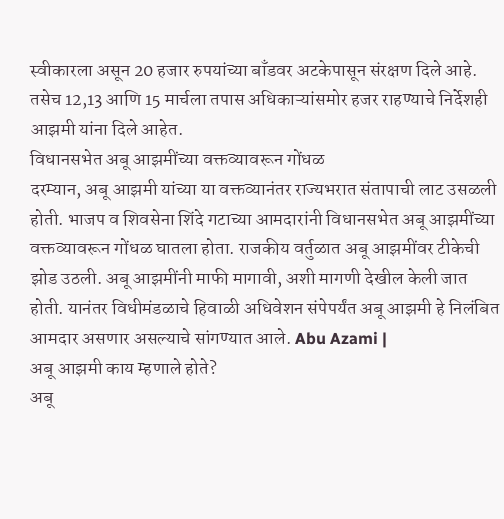स्वीकारला असून 20 हजार रुपयांच्या बाँडवर अटकेपासून संरक्षण दिले आहे. तसेच 12,13 आणि 15 मार्चला तपास अधिकाऱ्यांसमोर हजर राहण्याचे निर्देशही आझमी यांना दिले आहेत.
विधानसभेत अबू आझमींच्या वक्तव्यावरून गोंधळ
दरम्यान, अबू आझमी यांच्या या वक्तव्यानंतर राज्यभरात संतापाची लाट उसळली होती. भाजप व शिवसेना शिंदे गटाच्या आमदारांनी विधानसभेत अबू आझमींच्या वक्तव्यावरून गोंधळ घातला होता. राजकीय वर्तुळात अबू आझमींवर टीकेची झोड उठली. अबू आझमींनी माफी मागावी, अशी मागणी देखील केली जात होती. यानंतर विधीमंडळाचे हिवाळी अधिवेशन संपेपर्यंत अबू आझमी हे निलंबित आमदार असणार असल्याचे सांगण्यात आले. Abu Azami |
अबू आझमी काय म्हणाले होते?
अबू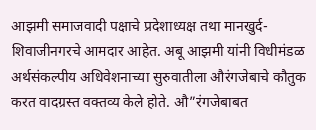आझमी समाजवादी पक्षाचे प्रदेशाध्यक्ष तथा मानखुर्द-शिवाजीनगरचे आमदार आहेत. अबू आझमी यांनी विधीमंडळ अर्थसंकल्पीय अधिवेशनाच्या सुरुवातीला औरंगजेबाचे कौतुक करत वादग्रस्त वक्तव्य केले होते. औ”रंगजेबाबत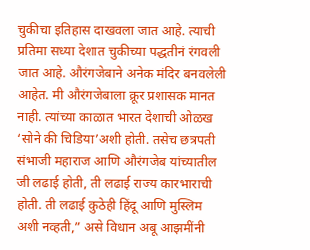चुकीचा इतिहास दाखवला जात आहे. त्याची प्रतिमा सध्या देशात चुकीच्या पद्धतीनं रंगवली जात आहे. औरंगजेबाने अनेक मंदिर बनवलेली आहेत. मी औरंगजेबाला क्रूर प्रशासक मानत नाही. त्यांच्या काळात भारत देशाची ओळख ‘सोने की चिडिया’अशी होती. तसेच छत्रपती संभाजी महाराज आणि औरंगजेब यांच्यातील जी लढाई होती, ती लढाई राज्य कारभाराची होती. ती लढाई कुठेही हिंदू आणि मुस्लिम अशी नव्हती,” असे विधान अबू आझमींनी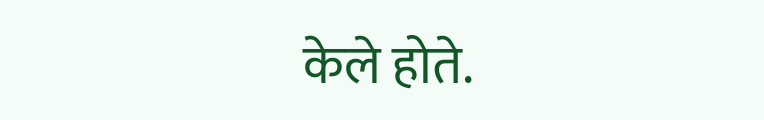केले होते.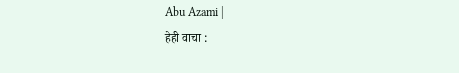Abu Azami |
हेही वाचा :